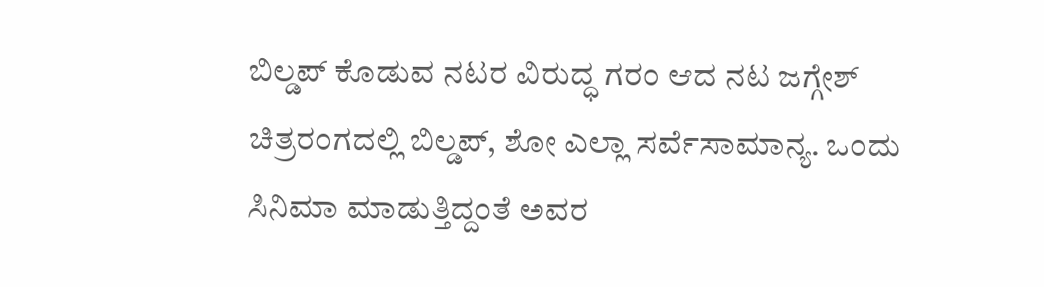ಬಿಲ್ಡಪ್ ಕೊಡುವ ನಟರ ವಿರುದ್ಧ ಗರಂ ಆದ ನಟ ಜಗ್ಗೇಶ್
ಚಿತ್ರರಂಗದಲ್ಲಿ ಬಿಲ್ಡಪ್, ಶೋ ಎಲ್ಲಾ ಸರ್ವೆಸಾಮಾನ್ಯ. ಒಂದು ಸಿನಿಮಾ ಮಾಡುತ್ತಿದ್ದಂತೆ ಅವರ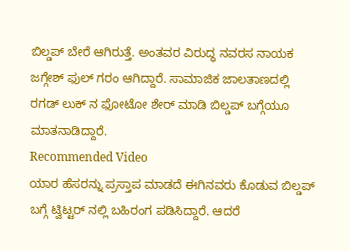ಬಿಲ್ಡಪ್ ಬೇರೆ ಆಗಿರುತ್ತೆ. ಅಂತವರ ವಿರುದ್ಧ ನವರಸ ನಾಯಕ ಜಗ್ಗೇಶ್ ಫುಲ್ ಗರಂ ಆಗಿದ್ದಾರೆ. ಸಾಮಾಜಿಕ ಜಾಲತಾಣದಲ್ಲಿ ರಗಡ್ ಲುಕ್ ನ ಫೋಟೋ ಶೇರ್ ಮಾಡಿ ಬಿಲ್ಡಪ್ ಬಗ್ಗೆಯೂ ಮಾತನಾಡಿದ್ದಾರೆ.
Recommended Video
ಯಾರ ಹೆಸರನ್ನು ಪ್ರಸ್ತಾಪ ಮಾಡದೆ ಈಗಿನವರು ಕೊಡುವ ಬಿಲ್ಡಪ್ ಬಗ್ಗೆ ಟ್ವಿಟ್ಟರ್ ನಲ್ಲಿ ಬಹಿರಂಗ ಪಡಿಸಿದ್ದಾರೆ. ಆದರೆ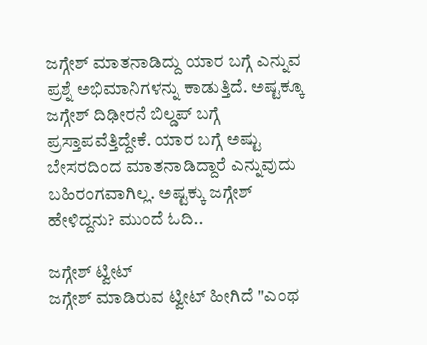ಜಗ್ಗೇಶ್ ಮಾತನಾಡಿದ್ದು ಯಾರ ಬಗ್ಗೆ ಎನ್ನುವ ಪ್ರಶ್ನೆ ಅಭಿಮಾನಿಗಳನ್ನು ಕಾಡುತ್ತಿದೆ. ಅಷ್ಟಕ್ಕೂ ಜಗ್ಗೇಶ್ ದಿಢೀರನೆ ಬಿಲ್ಡಪ್ ಬಗ್ಗೆ ಪ್ರಸ್ತಾಪವೆತ್ತಿದ್ದೇಕೆ. ಯಾರ ಬಗ್ಗೆ ಅಷ್ಟು ಬೇಸರದಿಂದ ಮಾತನಾಡಿದ್ದಾರೆ ಎನ್ನುವುದು ಬಹಿರಂಗವಾಗಿಲ್ಲ. ಅಷ್ಟಕ್ಕು ಜಗ್ಗೇಶ್ ಹೇಳಿದ್ದನು? ಮುಂದೆ ಓದಿ..

ಜಗ್ಗೇಶ್ ಟ್ವೀಟ್
ಜಗ್ಗೇಶ್ ಮಾಡಿರುವ ಟ್ವೀಟ್ ಹೀಗಿದೆ "ಎಂಥ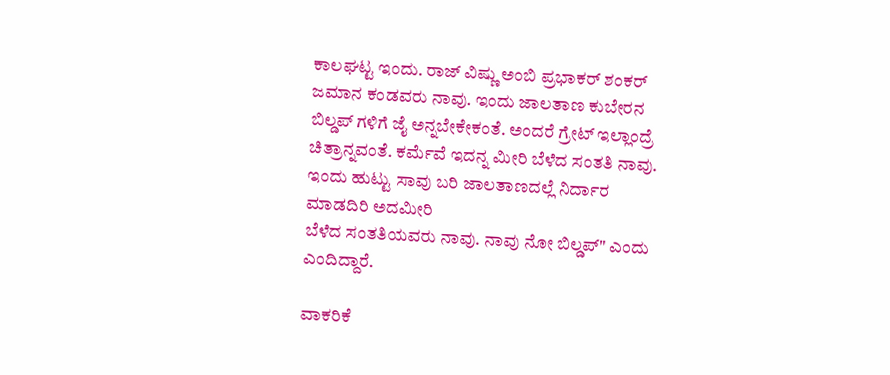ಕಾಲಘಟ್ಟ ಇಂದು. ರಾಜ್ ವಿಷ್ಣು ಅಂಬಿ ಪ್ರಭಾಕರ್ ಶಂಕರ್ ಜಮಾನ ಕಂಡವರು ನಾವು. ಇಂದು ಜಾಲತಾಣ ಕುಬೇರನ ಬಿಲ್ಡಪ್ ಗಳಿಗೆ ಜೈ ಅನ್ನಬೇಕೇಕಂತೆ. ಅಂದರೆ ಗ್ರೇಟ್ ಇಲ್ಲಾಂದ್ರೆ ಚಿತ್ರಾನ್ನವಂತೆ. ಕರ್ಮೆವೆ ಇದನ್ನ ಮೀರಿ ಬೆಳೆದ ಸಂತತಿ ನಾವು. ಇಂದು ಹುಟ್ಟು ಸಾವು ಬರಿ ಜಾಲತಾಣದಲ್ಲೆ ನಿರ್ದಾರ ಮಾಡದಿರಿ ಅದಮೀರಿ
ಬೆಳೆದ ಸಂತತಿಯವರು ನಾವು. ನಾವು ನೋ ಬಿಲ್ಡಪ್" ಎಂದು ಎಂದಿದ್ದಾರೆ.

ವಾಕರಿಕೆ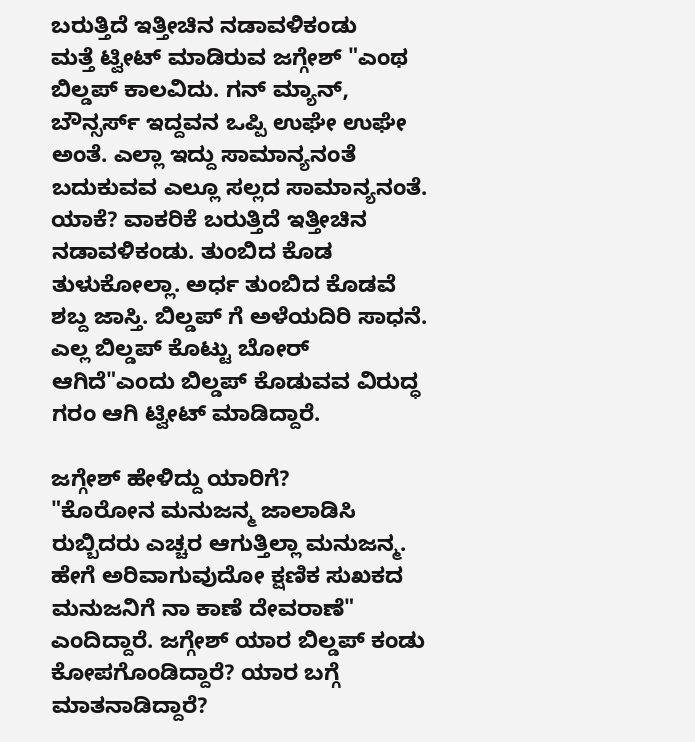ಬರುತ್ತಿದೆ ಇತ್ತೀಚಿನ ನಡಾವಳಿಕಂಡು
ಮತ್ತೆ ಟ್ವೀಟ್ ಮಾಡಿರುವ ಜಗ್ಗೇಶ್ "ಎಂಥ ಬಿಲ್ಡಪ್ ಕಾಲವಿದು. ಗನ್ ಮ್ಯಾನ್, ಬೌನ್ಸರ್ಸ್ ಇದ್ದವನ ಒಪ್ಪಿ ಉಘೇ ಉಘೇ ಅಂತೆ. ಎಲ್ಲಾ ಇದ್ದು ಸಾಮಾನ್ಯನಂತೆ ಬದುಕುವವ ಎಲ್ಲೂ ಸಲ್ಲದ ಸಾಮಾನ್ಯನಂತೆ. ಯಾಕೆ? ವಾಕರಿಕೆ ಬರುತ್ತಿದೆ ಇತ್ತೀಚಿನ ನಡಾವಳಿಕಂಡು. ತುಂಬಿದ ಕೊಡ ತುಳುಕೋಲ್ಲಾ. ಅರ್ಧ ತುಂಬಿದ ಕೊಡವೆ ಶಬ್ದ ಜಾಸ್ತಿ. ಬಿಲ್ಡಪ್ ಗೆ ಅಳೆಯದಿರಿ ಸಾಧನೆ. ಎಲ್ಲ ಬಿಲ್ಡಪ್ ಕೊಟ್ಟು ಬೋರ್ ಆಗಿದೆ"ಎಂದು ಬಿಲ್ಡಪ್ ಕೊಡುವವ ವಿರುದ್ಧ ಗರಂ ಆಗಿ ಟ್ವೀಟ್ ಮಾಡಿದ್ದಾರೆ.

ಜಗ್ಗೇಶ್ ಹೇಳಿದ್ದು ಯಾರಿಗೆ?
"ಕೊರೋನ ಮನುಜನ್ಮ ಜಾಲಾಡಿಸಿ ರುಬ್ಬಿದರು ಎಚ್ಚರ ಆಗುತ್ತಿಲ್ಲಾ ಮನುಜನ್ಮ. ಹೇಗೆ ಅರಿವಾಗುವುದೋ ಕ್ಷಣಿಕ ಸುಖಕದ ಮನುಜನಿಗೆ ನಾ ಕಾಣೆ ದೇವರಾಣೆ" ಎಂದಿದ್ದಾರೆ. ಜಗ್ಗೇಶ್ ಯಾರ ಬಿಲ್ಡಪ್ ಕಂಡು ಕೋಪಗೊಂಡಿದ್ದಾರೆ? ಯಾರ ಬಗ್ಗೆ ಮಾತನಾಡಿದ್ದಾರೆ?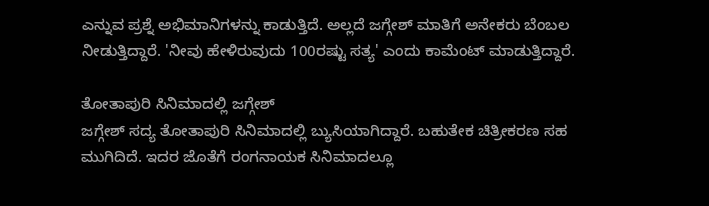ಎನ್ನುವ ಪ್ರಶ್ನೆ ಅಭಿಮಾನಿಗಳನ್ನು ಕಾಡುತ್ತಿದೆ. ಅಲ್ಲದೆ ಜಗ್ಗೇಶ್ ಮಾತಿಗೆ ಅನೇಕರು ಬೆಂಬಲ ನೀಡುತ್ತಿದ್ದಾರೆ. 'ನೀವು ಹೇಳಿರುವುದು 100ರಷ್ಟು ಸತ್ಯ' ಎಂದು ಕಾಮೆಂಟ್ ಮಾಡುತ್ತಿದ್ದಾರೆ.

ತೋತಾಪುರಿ ಸಿನಿಮಾದಲ್ಲಿ ಜಗ್ಗೇಶ್
ಜಗ್ಗೇಶ್ ಸದ್ಯ ತೋತಾಪುರಿ ಸಿನಿಮಾದಲ್ಲಿ ಬ್ಯುಸಿಯಾಗಿದ್ದಾರೆ. ಬಹುತೇಕ ಚಿತ್ರೀಕರಣ ಸಹ ಮುಗಿದಿದೆ. ಇದರ ಜೊತೆಗೆ ರಂಗನಾಯಕ ಸಿನಿಮಾದಲ್ಲೂ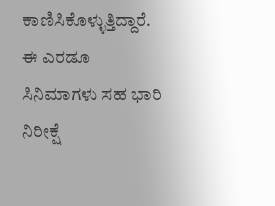ಕಾಣಿಸಿಕೊಳ್ಳುತ್ತಿದ್ದಾರೆ. ಈ ಎರಡೂ ಸಿನಿಮಾಗಳು ಸಹ ಭಾರಿ ನಿರೀಕ್ಷೆ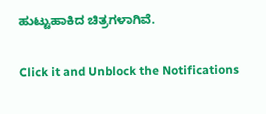ಹುಟ್ಟುಹಾಕಿದ ಚಿತ್ರಗಳಾಗಿವೆ.


Click it and Unblock the Notifications